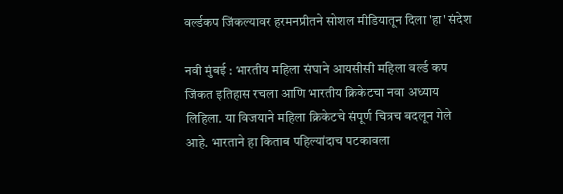वर्ल्डकप जिंकल्यावर हरमनप्रीतने सोशल मीडियातून दिला 'हा' संदेश

नवी मुंबई : भारतीय महिला संघाने आयसीसी महिला वर्ल्ड कप जिंकत इतिहास रचला आणि भारतीय क्रिकेटचा नवा अध्याय लिहिला. या विजयाने महिला क्रिकेटचे संपूर्ण चित्रच बदलून गेले आहे. भारताने हा किताब पहिल्यांदाच पटकावला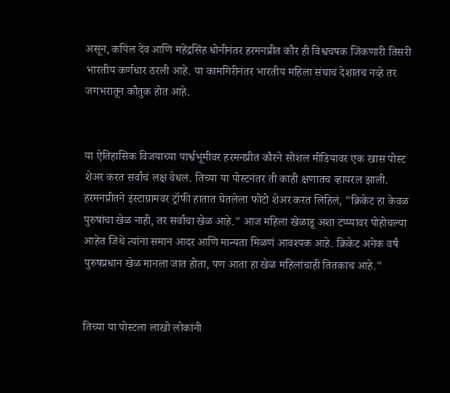असून, कपिल देव आणि महेंद्रसिंह धोनीनंतर हरमनप्रीत कौर ही विश्वचषक जिंकणारी तिसरी भारतीय कर्णधार ठरली आहे. या कामगिरीनंतर भारतीय महिला संघाचं देशातच नव्हे तर जगभरातून कौतुक होत आहे.


या ऐतिहासिक विजयाच्या पार्श्वभूमीवर हरमनप्रीत कौरने सोशल मीडियावर एक खास पोस्ट शेअर करत सर्वांचं लक्ष वेधलं. तिच्या या पोस्टनंतर ती काही क्षणातच व्हायरल झाली. हरमनप्रीतने इंस्टाग्रामवर ट्रॉफी हातात घेतलेला फोटो शेअर करत लिहिलं, "क्रिकेट हा केवळ पुरुषांचा खेळ नाही, तर सर्वांचा खेळ आहे." आज महिला खेळाडू अशा टप्प्यावर पोहोचल्या आहेत जिथे त्यांना समान आदर आणि मान्यता मिळणं आवश्यक आहे. क्रिकेट अनेक वर्षं पुरुषप्रधान खेळ मानला जात होता, पण आता हा खेळ महिलांचाही तितकाच आहे."


तिच्या या पोस्टला लाखो लोकांनी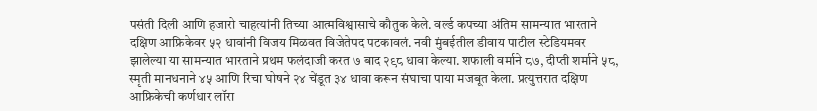पसंती दिली आणि हजारो चाहत्यांनी तिच्या आत्मविश्वासाचे कौतुक केले. वर्ल्ड कपच्या अंतिम सामन्यात भारताने दक्षिण आफ्रिकेवर ५२ धावांनी विजय मिळवत विजेतेपद पटकावलं. नवी मुंबईतील डीवाय पाटील स्टेडियमवर झालेल्या या सामन्यात भारताने प्रथम फलंदाजी करत ७ बाद २९८ धावा केल्या. शफाली वर्माने ८७, दीप्ती शर्माने ५८, स्मृती मानधनाने ४५ आणि रिचा घोषने २४ चेंडूत ३४ धावा करून संघाचा पाया मजबूत केला. प्रत्युत्तरात दक्षिण आफ्रिकेची कर्णधार लॉरा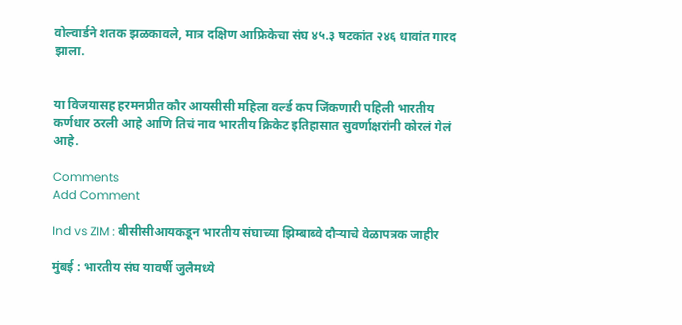वोल्वार्डने शतक झळकावले, मात्र दक्षिण आफ्रिकेचा संघ ४५.३ षटकांत २४६ धावांत गारद झाला.


या विजयासह हरमनप्रीत कौर आयसीसी महिला वर्ल्ड कप जिंकणारी पहिली भारतीय कर्णधार ठरली आहे आणि तिचं नाव भारतीय क्रिकेट इतिहासात सुवर्णाक्षरांनी कोरलं गेलं आहे.

Comments
Add Comment

Ind vs ZIM : बीसीसीआयकडून भारतीय संघाच्या झिम्बाब्वे दौऱ्याचे वेळापत्रक जाहीर

मुंबई : भारतीय संघ यावर्षी जुलैमध्ये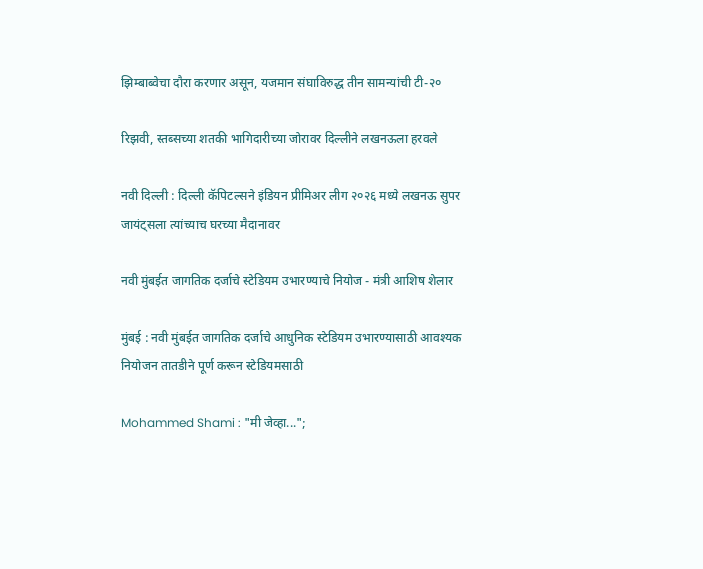झिम्बाब्वेचा दौरा करणार असून, यजमान संघाविरुद्ध तीन सामन्यांची टी-२०

रिझवी, स्तब्सच्या शतकी भागिदारीच्या जोरावर दिल्लीने लखनऊला हरवले

नवी दिल्ली : दिल्ली कॅपिटल्सने इंडियन प्रीमिअर लीग २०२६ मध्ये लखनऊ सुपर जायंट्सला त्यांच्याच घरच्या मैदानावर

नवी मुंबईत जागतिक दर्जाचे स्टेडियम उभारण्याचे नियोज - मंत्री आशिष शेलार

मुंबई : नवी मुंबईत जागतिक दर्जाचे आधुनिक स्टेडियम उभारण्यासाठी आवश्यक नियोजन तातडीने पूर्ण करून स्टेडियमसाठी

Mohammed Shami : "मी जेव्हा...";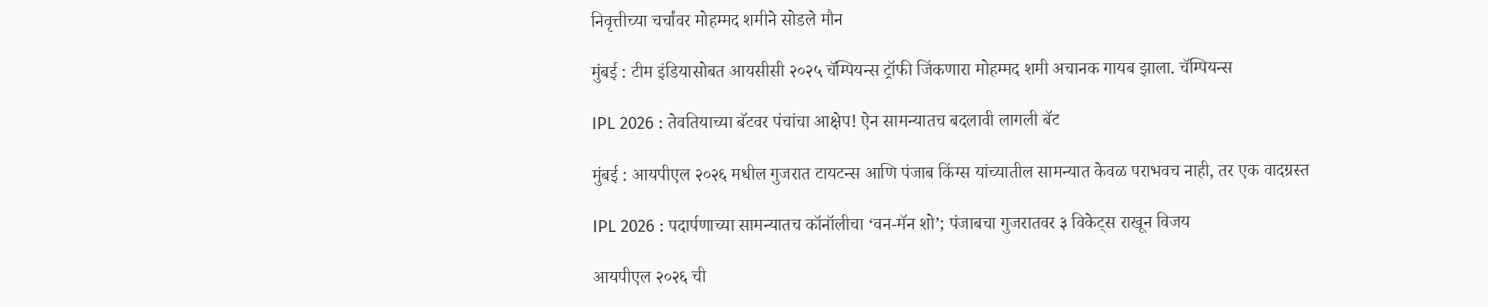निवृत्तीच्या चर्चांवर मोहम्मद शमीने सोडले मौन

मुंबई : टीम इंडियासोबत आयसीसी २०२५ चॅम्पियन्स ट्रॉफी जिंकणारा मोहम्मद शमी अचानक गायब झाला. चॅम्पियन्स

IPL 2026 : तेवतियाच्या बॅटवर पंचांचा आक्षेप! ऐन सामन्यातच बदलावी लागली बॅट

मुंबई : आयपीएल २०२६ मधील गुजरात टायटन्स आणि पंजाब किंग्स यांच्यातील सामन्यात केवळ पराभवच नाही, तर एक वादग्रस्त

IPL 2026 : पदार्पणाच्या सामन्यातच कॉनॉलीचा ‘वन-मॅन शो’; पंजाबचा गुजरातवर ३ विकेट्स राखून विजय

आयपीएल २०२६ ची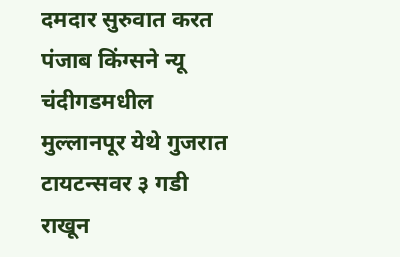दमदार सुरुवात करत पंजाब किंग्सने न्यू चंदीगडमधील मुल्लानपूर येथे गुजरात टायटन्सवर ३ गडी राखून